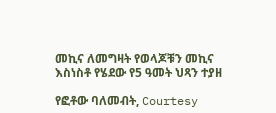መኪና ለመግዛት የወላጆቹን መኪና እስነስቶ የሄደው የ5 ዓመት ህጻን ተያዘ

የፎቶው ባለመብት, Courtesy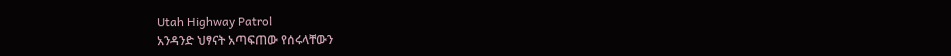Utah Highway Patrol
አንዳንድ ህፃናት አጣፍጠው የሰሩላቸውን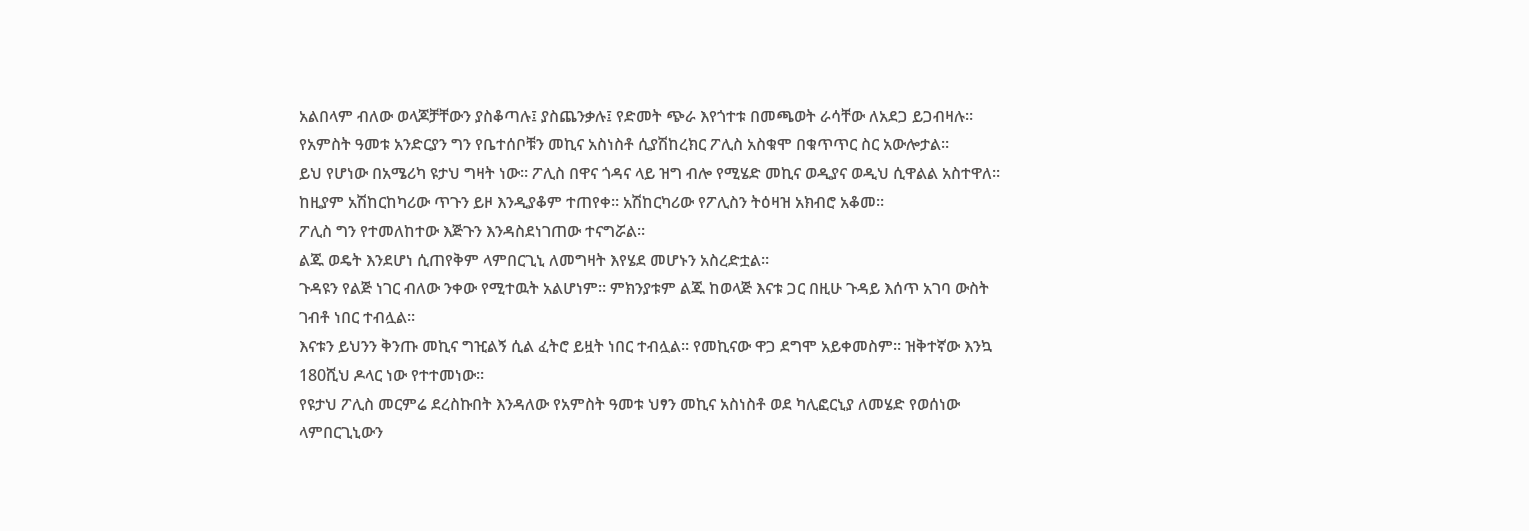አልበላም ብለው ወላጆቻቸውን ያስቆጣሉ፤ ያስጨንቃሉ፤ የድመት ጭራ እየጎተቱ በመጫወት ራሳቸው ለአደጋ ይጋብዛሉ።
የአምስት ዓመቱ አንድርያን ግን የቤተሰቦቹን መኪና አስነስቶ ሲያሽከረክር ፖሊስ አስቁሞ በቁጥጥር ስር አውሎታል።
ይህ የሆነው በአሜሪካ ዩታህ ግዛት ነው። ፖሊስ በዋና ጎዳና ላይ ዝግ ብሎ የሚሄድ መኪና ወዲያና ወዲህ ሲዋልል አስተዋለ። ከዚያም አሽከርከካሪው ጥጉን ይዞ እንዲያቆም ተጠየቀ። አሽከርካሪው የፖሊስን ትዕዛዝ አክብሮ አቆመ።
ፖሊስ ግን የተመለከተው እጅጉን እንዳስደነገጠው ተናግሯል።
ልጁ ወዴት እንደሆነ ሲጠየቅም ላምበርጊኒ ለመግዛት እየሄደ መሆኑን አስረድቷል።
ጉዳዩን የልጅ ነገር ብለው ንቀው የሚተዉት አልሆነም። ምክንያቱም ልጁ ከወላጅ እናቱ ጋር በዚሁ ጉዳይ እሰጥ አገባ ውስት ገብቶ ነበር ተብሏል።
እናቱን ይህንን ቅንጡ መኪና ግዢልኝ ሲል ፈትሮ ይዟት ነበር ተብሏል። የመኪናው ዋጋ ደግሞ አይቀመስም። ዝቅተኛው እንኳ 180ሺህ ዶላር ነው የተተመነው።
የዩታህ ፖሊስ መርምሬ ደረስኩበት እንዳለው የአምስት ዓመቱ ህፃን መኪና አስነስቶ ወደ ካሊፎርኒያ ለመሄድ የወሰነው ላምበርጊኒውን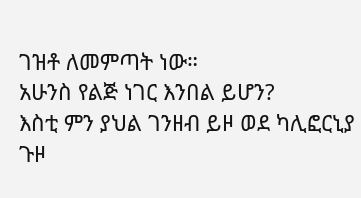ገዝቶ ለመምጣት ነው።
አሁንስ የልጅ ነገር እንበል ይሆን?
እስቲ ምን ያህል ገንዘብ ይዞ ወደ ካሊፎርኒያ ጉዞ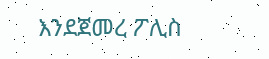እንደጀመረ ፖሊስ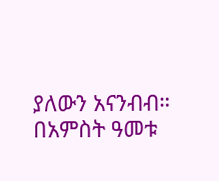ያለውን አናንብብ።
በአምስት ዓመቱ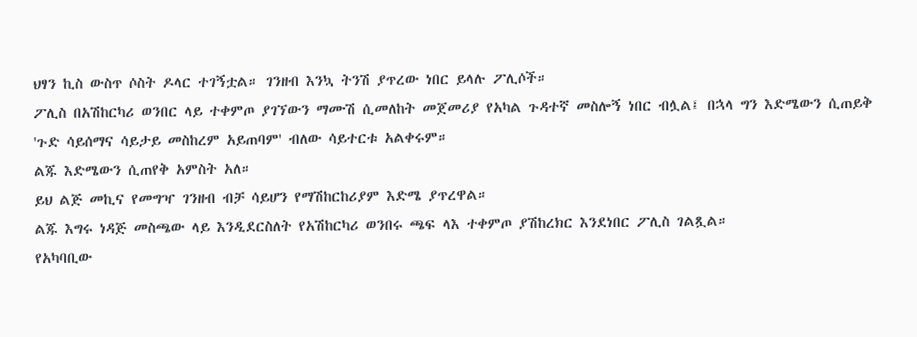ህፃን ኪስ ውስጥ ሶስት ዶላር ተገኝቷል። ገንዘብ እንኳ ትንሽ ያጥረው ነበር ይላሉ ፖሊሶች።
ፖሊስ በአሽከርካሪ ወንበር ላይ ተቀምጦ ያገኘውን ማሙሽ ሲመለከት መጀመሪያ የአካል ጉዳተኛ መስሎኝ ነበር ብሏል፤ በኋላ ግን እድሜውን ሲጠይቅ 'ጉድ ሳይሰማና ሳይታይ መስከረም አይጠባም' ብለው ሳይተርቱ አልቀሩም።
ልጁ እድሜውን ሲጠየቅ አምስት አለ።
ይህ ልጅ መኪና የመግዣ ገንዘብ ብቻ ሳይሆን የማሽከርከሪያም እድሜ ያጥረዋል።
ልጁ እግሩ ነዳጅ መስጫው ላይ እንዲደርስለት የአሽከርካሪ ወንበሩ ጫፍ ላእ ተቀምጦ ያሽከረክር እንደነበር ፖሊስ ገልጿል።
የአካባቢው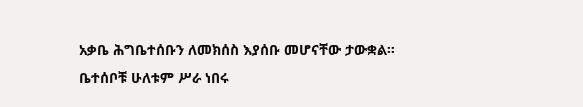አቃቤ ሕግቤተሰቡን ለመክሰስ እያሰቡ መሆናቸው ታውቋል።
ቤተሰቦቹ ሁለቱም ሥራ ነበሩ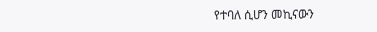የተባለ ሲሆን መኪናውን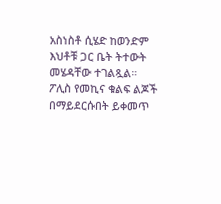አስነስቶ ሲሄድ ከወንድም እህቶቹ ጋር ቤት ትተውት መሄዳቸው ተገልጿል።
ፖሊስ የመኪና ቁልፍ ልጆች በማይደርሱበት ይቀመጥ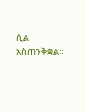ሲል አስጠንቅቋል።